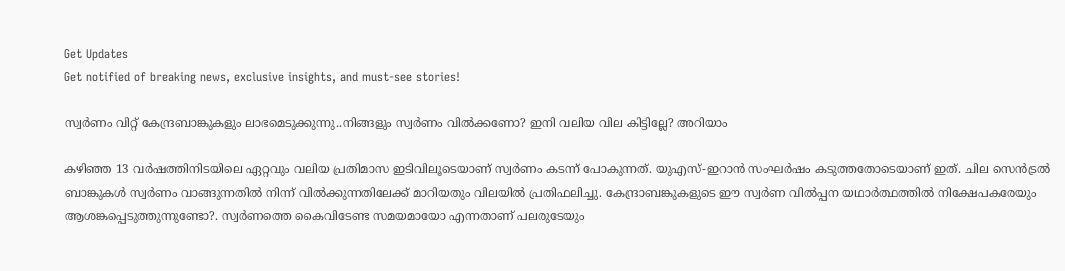Get Updates
Get notified of breaking news, exclusive insights, and must-see stories!

സ്വർണം വിറ്റ് കേന്ദ്രബാങ്കുകളും ലാഭമെടുക്കുന്നു..നിങ്ങളും സ്വർണം വിൽക്കണോ? ഇനി വലിയ വില കിട്ടില്ലേ? അറിയാം

കഴിഞ്ഞ 13 വർഷത്തിനിടയിലെ ഏറ്റവും വലിയ പ്രതിമാസ ഇടിവിലൂടെയാണ് സ്വർണം കടന്ന് പോകുന്നത്. യുഎസ്-ഇറാൻ സംഘർഷം കടുത്തതോടെയാണ് ഇത്. ചില സെൻട്രൽ ബാങ്കുകൾ സ്വർണം വാങ്ങുന്നതിൽ നിന്ന് വിൽക്കുന്നതിലേക്ക് മാറിയതും വിലയിൽ പ്രതിഫലിച്ചു. കേന്ദ്രാബങ്കുകളുടെ ഈ സ്വർണ വിൽപ്പന യഥാർത്ഥത്തിൽ നിക്ഷേപകരേയും ആശങ്കപ്പെടുത്തുന്നുണ്ടോ?. സ്വർണത്തെ കൈവിടേണ്ട സമയമായോ എന്നതാണ് പലരുടേയും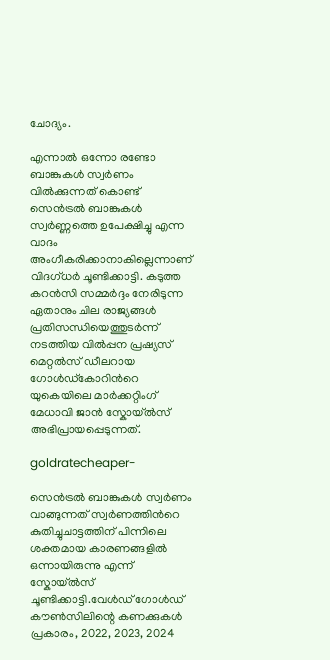ചോദ്യം.

എന്നാൽ ഒന്നോ രണ്ടോ ബാങ്കുകൾ സ്വർണം വിൽക്കുന്നത് കൊണ്ട് സെൻട്രൽ ബാങ്കുകൾ സ്വർണ്ണത്തെ ഉപേക്ഷിച്ചു എന്ന വാദം അംഗീകരിക്കാനാകില്ലെന്നാണ് വിദഗ്ധർ ചൂണ്ടിക്കാട്ടി. കടുത്ത കറൻസി സമ്മർദ്ദം നേരിടുന്ന ഏതാനും ചില രാജ്യങ്ങൾ പ്രതിസന്ധിയെത്തുടർന്ന് നടത്തിയ വിൽപ്പന പ്രഷ്യസ് മെറ്റൽസ് ഡീലറായ ഗോൾഡ്‌കോറിന്‍റെ യുകെയിലെ മാർക്കറ്റിംഗ് മേധാവി ജാൻ സ്കോയ്‌ൽസ് അഭിപ്രായപ്പെടുന്നത്.

goldratecheaper-

സെൻട്രൽ ബാങ്കുകൾ സ്വർണം വാങ്ങുന്നത് സ്വർണത്തിന്‍റെ കുതിച്ചുചാട്ടത്തിന് പിന്നിലെ ശക്തമായ കാരണങ്ങളിൽ ഒന്നായിരുന്നു എന്ന് സ്കോയ്‌ൽസ് ചൂണ്ടിക്കാട്ടി.വേൾഡ് ഗോൾഡ് കൗൺസിലിന്റെ കണക്കുകൾ പ്രകാരം, 2022, 2023, 2024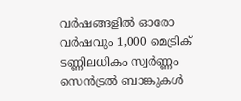വർഷങ്ങളിൽ ഓരോ വർഷവും 1,000 മെട്രിക് ടണ്ണിലധികം സ്വർണ്ണം സെൻട്രൽ ബാങ്കുകൾ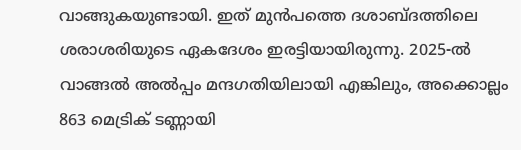വാങ്ങുകയുണ്ടായി. ഇത് മുൻപത്തെ ദശാബ്ദത്തിലെ ശരാശരിയുടെ ഏകദേശം ഇരട്ടിയായിരുന്നു. 2025-ൽ വാങ്ങൽ അൽപ്പം മന്ദഗതിയിലായി എങ്കിലും, അക്കൊല്ലം 863 മെട്രിക് ടണ്ണായി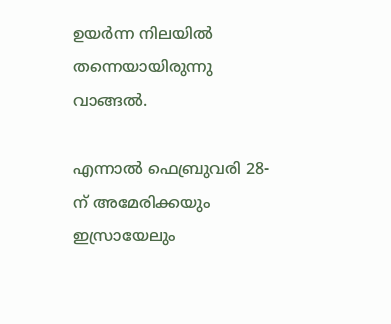ഉയർന്ന നിലയിൽ തന്നെയായിരുന്നു വാങ്ങൽ.

എന്നാൽ ഫെബ്രുവരി 28-ന് അമേരിക്കയും ഇസ്രായേലും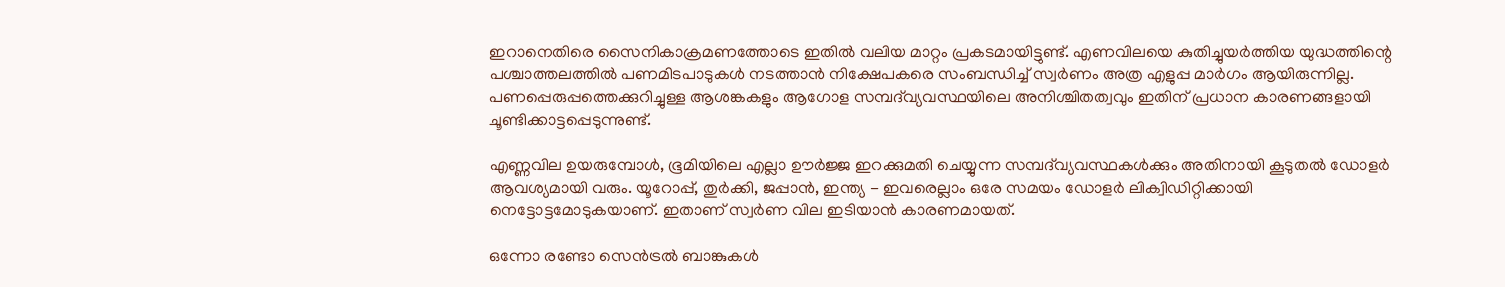ഇറാനെതിരെ സൈനികാക്രമണത്തോടെ ഇതിൽ വലിയ മാറ്റം പ്രകടമായിട്ടുണ്ട്. എണവിലയെ കുതിച്ചുയർത്തിയ യുദ്ധത്തിന്റെ പശ്ചാത്തലത്തിൽ പണമിടപാടുകൾ നടത്താൻ നിക്ഷേപകരെ സംബന്ധിച്ച് സ്വർണം അത്ര എളുപ്പ മാർഗം ആയിരുന്നില്ല. പണപ്പെരുപ്പത്തെക്കുറിച്ചുള്ള ആശങ്കകളും ആഗോള സമ്പദ്‌വ്യവസ്ഥയിലെ അനിശ്ചിതത്വവും ഇതിന് പ്രധാന കാരണങ്ങളായി ചൂണ്ടിക്കാട്ടപ്പെടുന്നുണ്ട്.

എണ്ണവില ഉയരുമ്പോൾ, ഭൂമിയിലെ എല്ലാ ഊർജ്ജ ഇറക്കുമതി ചെയ്യുന്ന സമ്പദ്‌വ്യവസ്ഥകൾക്കും അതിനായി കൂടുതൽ ഡോളർ ആവശ്യമായി വരും. യൂറോപ്പ്, തുർക്കി, ജപ്പാൻ, ഇന്ത്യ - ഇവരെല്ലാം ഒരേ സമയം ഡോളർ ലിക്വിഡിറ്റിക്കായി നെട്ടോട്ടമോടുകയാണ്. ഇതാണ് സ്വർണ വില ഇടിയാൻ കാരണമായത്.

ഒന്നോ രണ്ടോ സെൻട്രൽ ബാങ്കുകൾ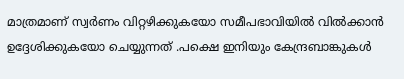മാത്രമാണ് സ്വർണം വിറ്റഴിക്കുകയോ സമീപഭാവിയിൽ വിൽക്കാൻ ഉദ്ദേശിക്കുകയോ ചെയ്യുന്നത് .പക്ഷെ ഇനിയും കേന്ദ്രബാങ്കുകൾ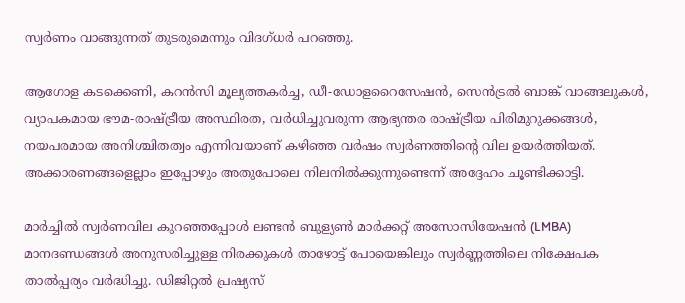സ്വർണം വാങ്ങുന്നത് തുടരുമെന്നും വിദഗ്ധർ പറഞ്ഞു.

ആഗോള കടക്കെണി, കറൻസി മൂല്യത്തകർച്ച, ഡീ-ഡോളറൈസേഷൻ, സെൻട്രൽ ബാങ്ക് വാങ്ങലുകൾ, വ്യാപകമായ ഭൗമ-രാഷ്ട്രീയ അസ്ഥിരത, വർധിച്ചുവരുന്ന ആഭ്യന്തര രാഷ്ട്രീയ പിരിമുറുക്കങ്ങൾ, നയപരമായ അനിശ്ചിതത്വം എന്നിവയാണ് കഴിഞ്ഞ വർഷം സ്വർണത്തിൻ്റെ വില ഉയർത്തിയത്. അക്കാരണങ്ങളെല്ലാം ഇപ്പോഴും അതുപോലെ നിലനിൽക്കുന്നുണ്ടെന്ന് അദ്ദേഹം ചൂണ്ടിക്കാട്ടി.

മാർച്ചിൽ സ്വർണവില കുറഞ്ഞപ്പോൾ ലണ്ടൻ ബുള്യൺ മാർക്കറ്റ് അസോസിയേഷൻ (LMBA) മാനദണ്ഡങ്ങൾ അനുസരിച്ചുള്ള നിരക്കുകൾ താഴോട്ട് പോയെങ്കിലും സ്വർണ്ണത്തിലെ നിക്ഷേപക താൽപ്പര്യം വർദ്ധിച്ചു. ഡിജിറ്റൽ പ്രഷ്യസ്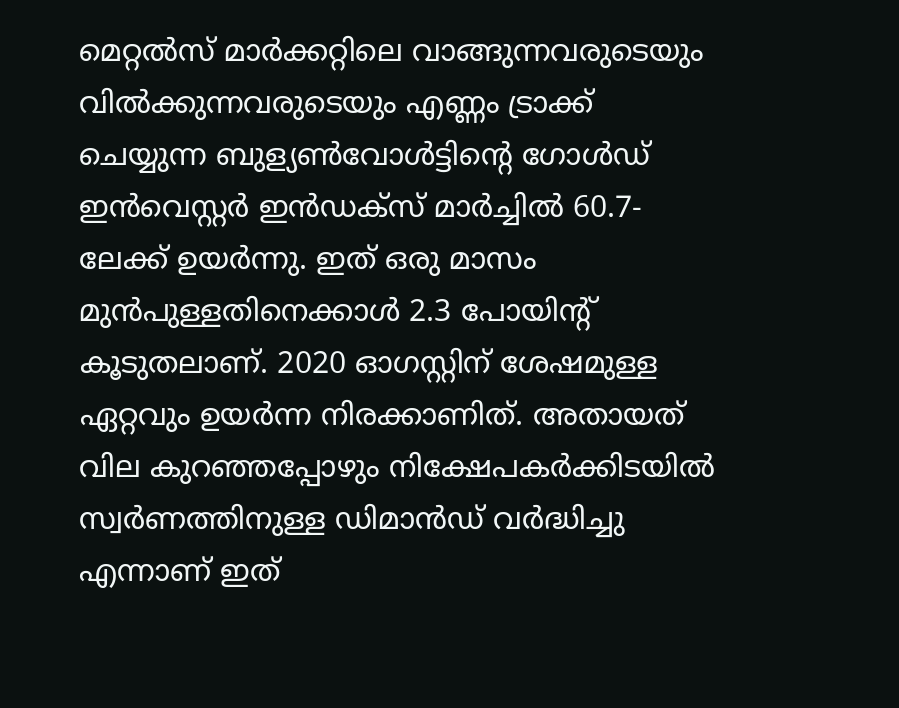മെറ്റൽസ് മാർക്കറ്റിലെ വാങ്ങുന്നവരുടെയും വിൽക്കുന്നവരുടെയും എണ്ണം ട്രാക്ക് ചെയ്യുന്ന ബുള്യൺവോൾട്ടിന്റെ ഗോൾഡ് ഇൻവെസ്റ്റർ ഇൻഡക്സ് മാർച്ചിൽ 60.7-ലേക്ക് ഉയർന്നു. ഇത് ഒരു മാസം മുൻപുള്ളതിനെക്കാൾ 2.3 പോയിന്റ് കൂടുതലാണ്. 2020 ഓഗസ്റ്റിന് ശേഷമുള്ള ഏറ്റവും ഉയർന്ന നിരക്കാണിത്. അതായത് വില കുറഞ്ഞപ്പോഴും നിക്ഷേപകർക്കിടയിൽ സ്വർണത്തിനുള്ള ഡിമാൻഡ് വർദ്ധിച്ചു എന്നാണ് ഇത്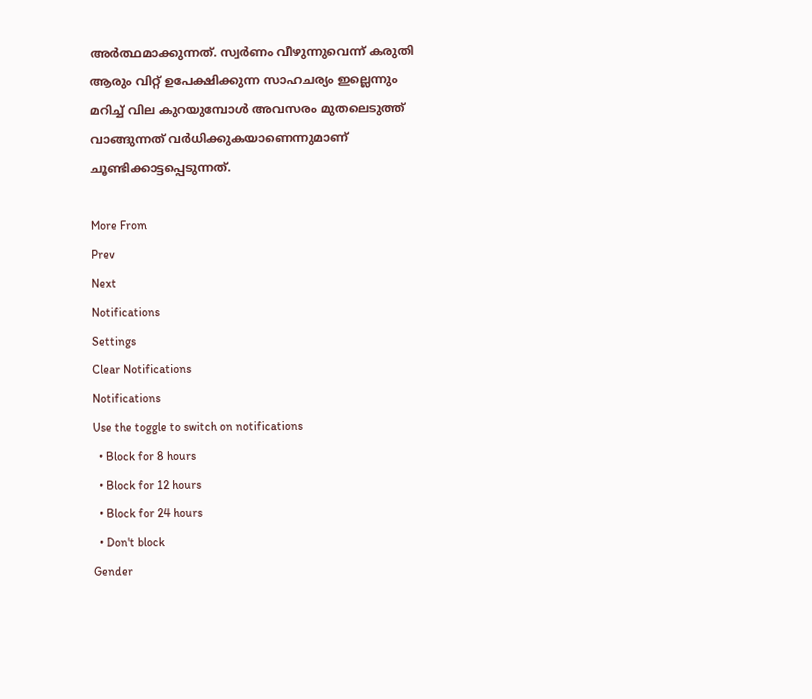അർത്ഥമാക്കുന്നത്. സ്വർണം വീഴുന്നുവെന്ന് കരുതി ആരും വിറ്റ് ഉപേക്ഷിക്കുന്ന സാഹചര്യം ഇല്ലെന്നും മറിച്ച് വില കുറയുമ്പോൾ അവസരം മുതലെടുത്ത് വാങ്ങുന്നത് വർധിക്കുകയാണെന്നുമാണ് ചൂണ്ടിക്കാട്ടപ്പെടുന്നത്.

More From
Prev
Next
Notifications
Settings
Clear Notifications
Notifications
Use the toggle to switch on notifications
  • Block for 8 hours
  • Block for 12 hours
  • Block for 24 hours
  • Don't block
Gender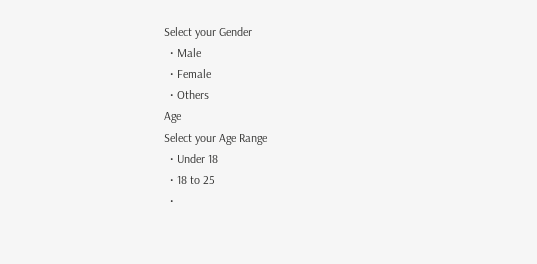Select your Gender
  • Male
  • Female
  • Others
Age
Select your Age Range
  • Under 18
  • 18 to 25
  •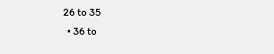26 to 35
  • 36 to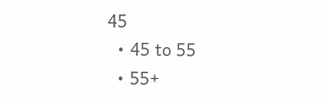45
  • 45 to 55
  • 55+